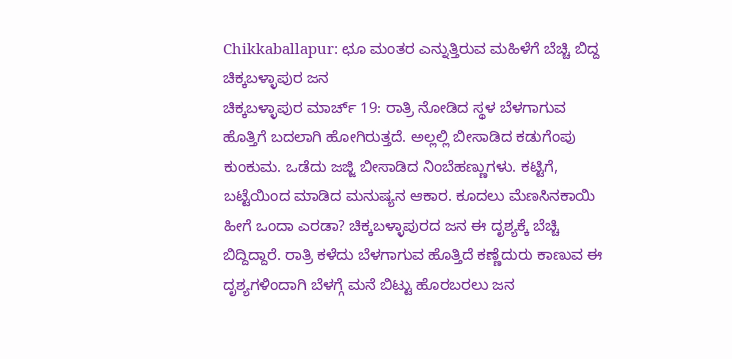Chikkaballapur: ಛೂ ಮಂತರ ಎನ್ನುತ್ತಿರುವ ಮಹಿಳೆಗೆ ಬೆಚ್ಚಿ ಬಿದ್ದ ಚಿಕ್ಕಬಳ್ಳಾಪುರ ಜನ
ಚಿಕ್ಕಬಳ್ಳಾಪುರ ಮಾರ್ಚ್ 19: ರಾತ್ರಿ ನೋಡಿದ ಸ್ಥಳ ಬೆಳಗಾಗುವ ಹೊತ್ತಿಗೆ ಬದಲಾಗಿ ಹೋಗಿರುತ್ತದೆ. ಅಲ್ಲಲ್ಲಿ ಬೀಸಾಡಿದ ಕಡುಗೆಂಪು ಕುಂಕುಮ. ಒಡೆದು ಜಜ್ಜಿ ಬೀಸಾಡಿದ ನಿಂಬೆಹಣ್ಣುಗಳು. ಕಟ್ಟಿಗೆ, ಬಟ್ಟೆಯಿಂದ ಮಾಡಿದ ಮನುಷ್ಯನ ಆಕಾರ. ಕೂದಲು ಮೆಣಸಿನಕಾಯಿ ಹೀಗೆ ಒಂದಾ ಎರಡಾ? ಚಿಕ್ಕಬಳ್ಳಾಪುರದ ಜನ ಈ ದೃಶ್ಯಕ್ಕೆ ಬೆಚ್ಚಿ ಬಿದ್ದಿದ್ದಾರೆ. ರಾತ್ರಿ ಕಳೆದು ಬೆಳಗಾಗುವ ಹೊತ್ತಿದೆ ಕಣ್ಣೆದುರು ಕಾಣುವ ಈ ದೃಶ್ಯಗಳಿಂದಾಗಿ ಬೆಳಗ್ಗೆ ಮನೆ ಬಿಟ್ಟು ಹೊರಬರಲು ಜನ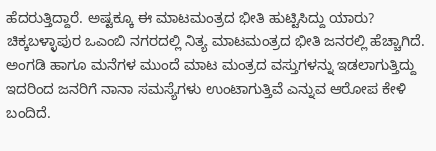ಹೆದರುತ್ತಿದ್ದಾರೆ. ಅಷ್ಟಕ್ಕೂ ಈ ಮಾಟಮಂತ್ರದ ಭೀತಿ ಹುಟ್ಟಿಸಿದ್ದು ಯಾರು?
ಚಿಕ್ಕಬಳ್ಳಾಪುರ ಒಎಂಬಿ ನಗರದಲ್ಲಿ ನಿತ್ಯ ಮಾಟಮಂತ್ರದ ಭೀತಿ ಜನರಲ್ಲಿ ಹೆಚ್ಚಾಗಿದೆ. ಅಂಗಡಿ ಹಾಗೂ ಮನೆಗಳ ಮುಂದೆ ಮಾಟ ಮಂತ್ರದ ವಸ್ತುಗಳನ್ನು ಇಡಲಾಗುತ್ತಿದ್ದು ಇದರಿಂದ ಜನರಿಗೆ ನಾನಾ ಸಮಸ್ಯೆಗಳು ಉಂಟಾಗುತ್ತಿವೆ ಎನ್ನುವ ಆರೋಪ ಕೇಳಿ ಬಂದಿದೆ.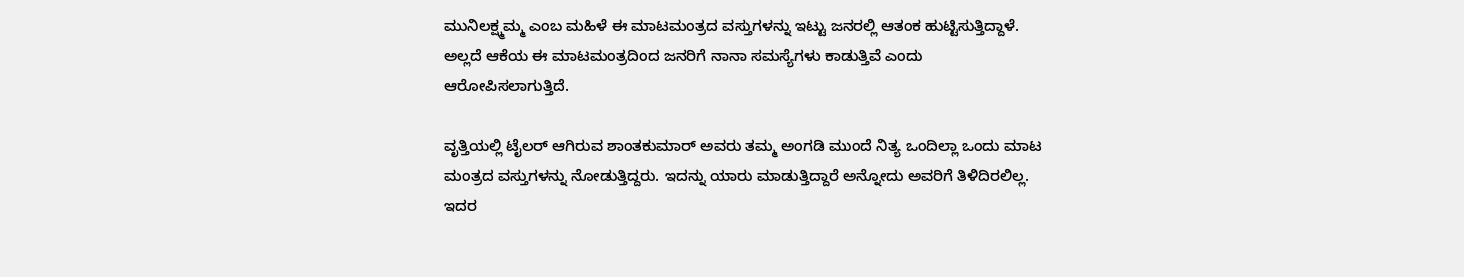ಮುನಿಲಕ್ಷ್ಮಮ್ಮ ಎಂಬ ಮಹಿಳೆ ಈ ಮಾಟಮಂತ್ರದ ವಸ್ತುಗಳನ್ನು ಇಟ್ಟು ಜನರಲ್ಲಿ ಆತಂಕ ಹುಟ್ಟಿಸುತ್ತಿದ್ದಾಳೆ. ಅಲ್ಲದೆ ಆಕೆಯ ಈ ಮಾಟಮಂತ್ರದಿಂದ ಜನರಿಗೆ ನಾನಾ ಸಮಸ್ಯೆಗಳು ಕಾಡುತ್ತಿವೆ ಎಂದು ಆರೋಪಿಸಲಾಗುತ್ತಿದೆ.

ವೃತ್ತಿಯಲ್ಲಿ ಟೈಲರ್ ಆಗಿರುವ ಶಾಂತಕುಮಾರ್ ಅವರು ತಮ್ಮ ಅಂಗಡಿ ಮುಂದೆ ನಿತ್ಯ ಒಂದಿಲ್ಲಾ ಒಂದು ಮಾಟ ಮಂತ್ರದ ವಸ್ತುಗಳನ್ನು ನೋಡುತ್ತಿದ್ದರು. ಇದನ್ನು ಯಾರು ಮಾಡುತ್ತಿದ್ದಾರೆ ಅನ್ನೋದು ಅವರಿಗೆ ತಿಳಿದಿರಲಿಲ್ಲ. ಇದರ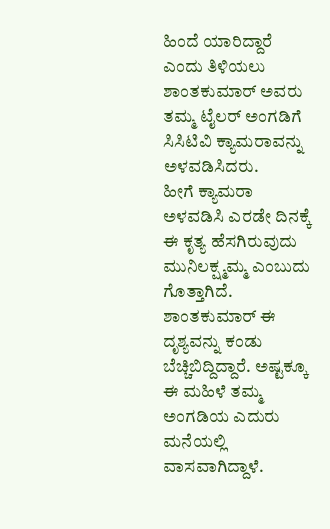ಹಿಂದೆ ಯಾರಿದ್ದಾರೆ ಎಂದು ತಿಳಿಯಲು ಶಾಂತಕುಮಾರ್ ಅವರು ತಮ್ಮ ಟೈಲರ್ ಅಂಗಡಿಗೆ ಸಿಸಿಟಿವಿ ಕ್ಯಾಮರಾವನ್ನು ಅಳವಡಿಸಿದರು.
ಹೀಗೆ ಕ್ಯಾಮರಾ ಅಳವಡಿಸಿ ಎರಡೇ ದಿನಕ್ಕೆ ಈ ಕೃತ್ಯ ಹೆಸಗಿರುವುದು ಮುನಿಲಕ್ಷ್ಮಮ್ಮ ಎಂಬುದು ಗೊತ್ತಾಗಿದೆ. ಶಾಂತಕುಮಾರ್ ಈ ದೃಶ್ಯವನ್ನು ಕಂಡು ಬೆಚ್ಚಿಬಿದ್ದಿದ್ದಾರೆ. ಅಷ್ಟಕ್ಕೂ ಈ ಮಹಿಳೆ ತಮ್ಮ ಅಂಗಡಿಯ ಎದುರು ಮನೆಯಲ್ಲಿ ವಾಸವಾಗಿದ್ದಾಳೆ.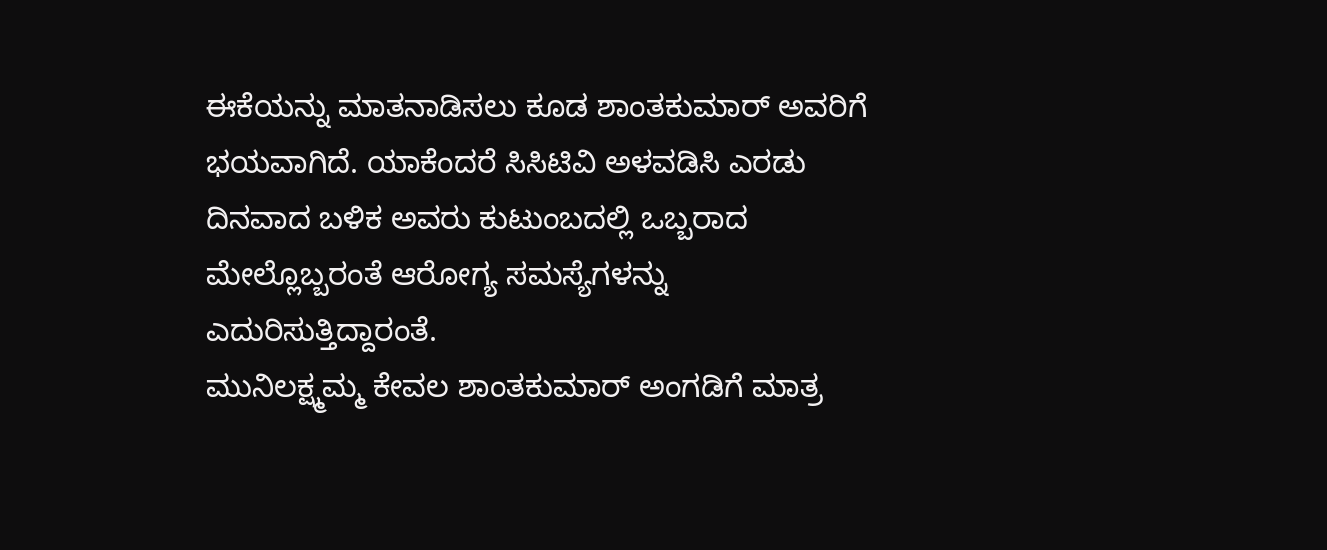ಈಕೆಯನ್ನು ಮಾತನಾಡಿಸಲು ಕೂಡ ಶಾಂತಕುಮಾರ್ ಅವರಿಗೆ ಭಯವಾಗಿದೆ. ಯಾಕೆಂದರೆ ಸಿಸಿಟಿವಿ ಅಳವಡಿಸಿ ಎರಡು ದಿನವಾದ ಬಳಿಕ ಅವರು ಕುಟುಂಬದಲ್ಲಿ ಒಬ್ಬರಾದ ಮೇಲ್ಲೊಬ್ಬರಂತೆ ಆರೋಗ್ಯ ಸಮಸ್ಯೆಗಳನ್ನು ಎದುರಿಸುತ್ತಿದ್ದಾರಂತೆ.
ಮುನಿಲಕ್ಷ್ಮಮ್ಮ ಕೇವಲ ಶಾಂತಕುಮಾರ್ ಅಂಗಡಿಗೆ ಮಾತ್ರ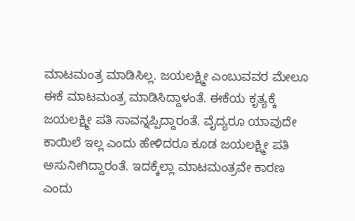ಮಾಟಮಂತ್ರ ಮಾಡಿಸಿಲ್ಲ. ಜಯಲಕ್ಷ್ಮೀ ಎಂಬುವವರ ಮೇಲೂ ಈಕೆ ಮಾಟಮಂತ್ರ ಮಾಡಿಸಿದ್ದಾಳಂತೆ. ಈಕೆಯ ಕೃತ್ಯಕ್ಕೆ ಜಯಲಕ್ಷ್ಮೀ ಪತಿ ಸಾವನ್ನಪ್ಪಿದ್ದಾರಂತೆ. ವೈದ್ಯರೂ ಯಾವುದೇ ಕಾಯಿಲೆ ಇಲ್ಲ ಎಂದು ಹೇಳಿದರೂ ಕೂಡ ಜಯಲಕ್ಷ್ಮೀ ಪತಿ ಅಸುನೀಗಿದ್ದಾರಂತೆ. ಇದಕ್ಕೆಲ್ಲಾ ಮಾಟಮಂತ್ರವೇ ಕಾರಣ ಎಂದು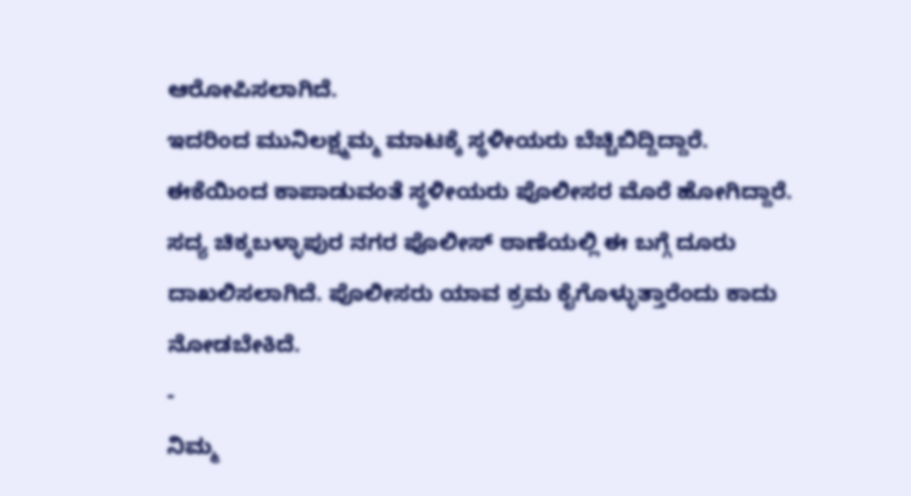ಆರೋಪಿಸಲಾಗಿದೆ.
ಇದರಿಂದ ಮುನಿಲಕ್ಷ್ಮಮ್ಮ ಮಾಟಕ್ಕೆ ಸ್ಥಳೀಯರು ಬೆಚ್ಚಿಬಿದ್ದಿದ್ದಾರೆ. ಈಕೆಯಿಂದ ಕಾಪಾಡುವಂತೆ ಸ್ಥಳೀಯರು ಪೊಲೀಸರ ಮೊರೆ ಹೋಗಿದ್ದಾರೆ. ಸದ್ಯ ಚಿಕ್ಕಬಳ್ಳಾಪುರ ನಗರ ಪೊಲೀಸ್ ಠಾಣೆಯಲ್ಲಿ ಈ ಬಗ್ಗೆ ದೂರು ದಾಖಲಿಸಲಾಗಿದೆ. ಪೊಲೀಸರು ಯಾವ ಕ್ರಮ ಕೈಗೊಳ್ಳುತ್ತಾರೆಂದು ಕಾದು ನೋಡಬೇಕಿದೆ.
-
ನಿಮ್ಮ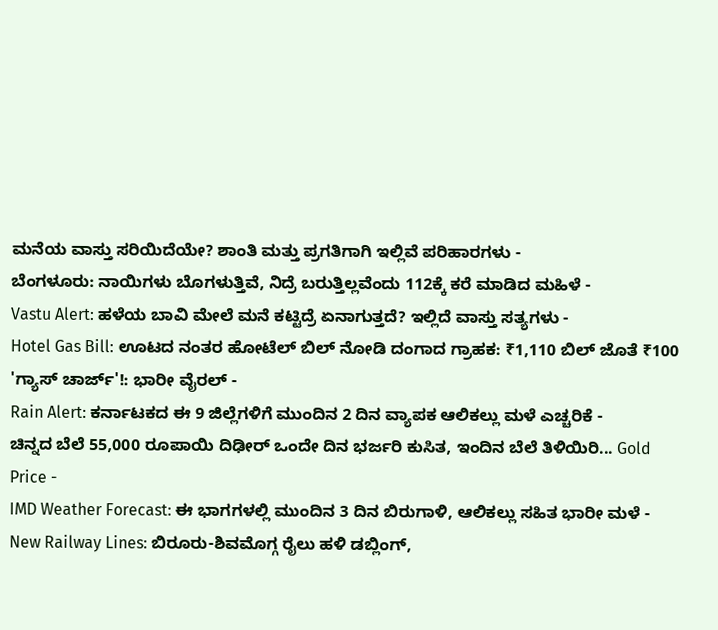ಮನೆಯ ವಾಸ್ತು ಸರಿಯಿದೆಯೇ? ಶಾಂತಿ ಮತ್ತು ಪ್ರಗತಿಗಾಗಿ ಇಲ್ಲಿವೆ ಪರಿಹಾರಗಳು -
ಬೆಂಗಳೂರು: ನಾಯಿಗಳು ಬೊಗಳುತ್ತಿವೆ, ನಿದ್ರೆ ಬರುತ್ತಿಲ್ಲವೆಂದು 112ಕ್ಕೆ ಕರೆ ಮಾಡಿದ ಮಹಿಳೆ -
Vastu Alert: ಹಳೆಯ ಬಾವಿ ಮೇಲೆ ಮನೆ ಕಟ್ಟಿದ್ರೆ ಏನಾಗುತ್ತದೆ? ಇಲ್ಲಿದೆ ವಾಸ್ತು ಸತ್ಯಗಳು -
Hotel Gas Bill: ಊಟದ ನಂತರ ಹೋಟೆಲ್ ಬಿಲ್ ನೋಡಿ ದಂಗಾದ ಗ್ರಾಹಕ: ₹1,110 ಬಿಲ್ ಜೊತೆ ₹100 'ಗ್ಯಾಸ್ ಚಾರ್ಜ್'!: ಭಾರೀ ವೈರಲ್ -
Rain Alert: ಕರ್ನಾಟಕದ ಈ 9 ಜಿಲ್ಲೆಗಳಿಗೆ ಮುಂದಿನ 2 ದಿನ ವ್ಯಾಪಕ ಆಲಿಕಲ್ಲು ಮಳೆ ಎಚ್ಚರಿಕೆ -
ಚಿನ್ನದ ಬೆಲೆ 55,000 ರೂಪಾಯಿ ದಿಢೀರ್ ಒಂದೇ ದಿನ ಭರ್ಜರಿ ಕುಸಿತ, ಇಂದಿನ ಬೆಲೆ ತಿಳಿಯಿರಿ... Gold Price -
IMD Weather Forecast: ಈ ಭಾಗಗಳಲ್ಲಿ ಮುಂದಿನ 3 ದಿನ ಬಿರುಗಾಳಿ, ಆಲಿಕಲ್ಲು ಸಹಿತ ಭಾರೀ ಮಳೆ -
New Railway Lines: ಬಿರೂರು-ಶಿವಮೊಗ್ಗ ರೈಲು ಹಳಿ ಡಬ್ಲಿಂಗ್,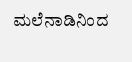ಮಲೆನಾಡಿನಿಂದ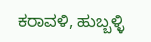ಕರಾವಳಿ, ಹುಬ್ಬಳ್ಳಿ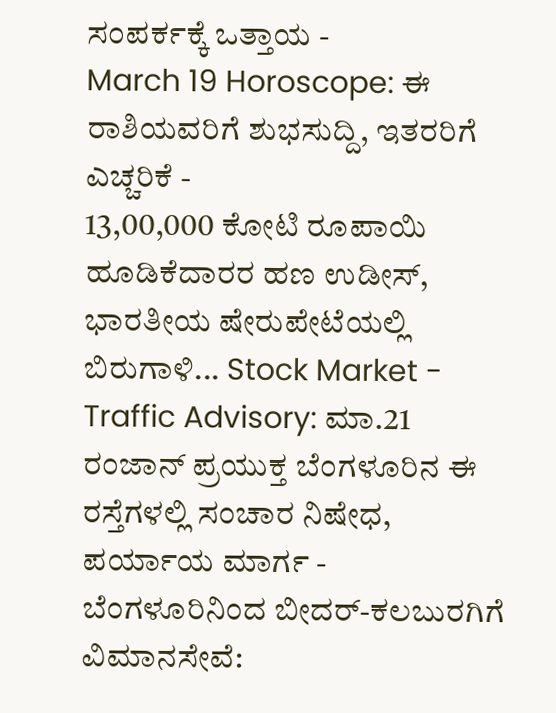ಸಂಪರ್ಕಕ್ಕೆ ಒತ್ತಾಯ -
March 19 Horoscope: ಈ ರಾಶಿಯವರಿಗೆ ಶುಭಸುದ್ದಿ, ಇತರರಿಗೆ ಎಚ್ಚರಿಕೆ -
13,00,000 ಕೋಟಿ ರೂಪಾಯಿ ಹೂಡಿಕೆದಾರರ ಹಣ ಉಡೀಸ್, ಭಾರತೀಯ ಷೇರುಪೇಟೆಯಲ್ಲಿ ಬಿರುಗಾಳಿ... Stock Market -
Traffic Advisory: ಮಾ.21 ರಂಜಾನ್ ಪ್ರಯುಕ್ತ ಬೆಂಗಳೂರಿನ ಈ ರಸ್ತೆಗಳಲ್ಲಿ ಸಂಚಾರ ನಿಷೇಧ, ಪರ್ಯಾಯ ಮಾರ್ಗ -
ಬೆಂಗಳೂರಿನಿಂದ ಬೀದರ್-ಕಲಬುರಗಿಗೆ ವಿಮಾನಸೇವೆ: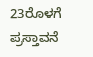23ರೊಳಗೆ ಪ್ರಸ್ತಾವನೆ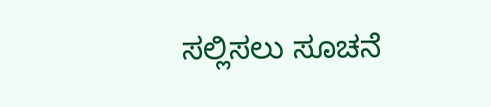ಸಲ್ಲಿಸಲು ಸೂಚನೆ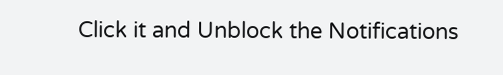Click it and Unblock the Notifications